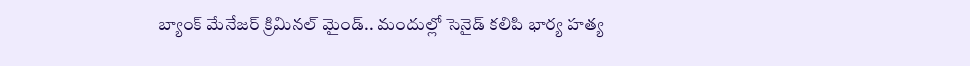బ్యాంక్ మేనేజర్ క్రిమినల్ మైండ్.. మందుల్లో సెనైడ్ కలిపి భార్య హత్య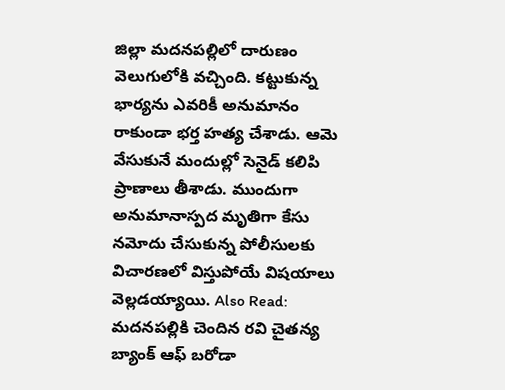జిల్లా మదనపల్లిలో దారుణం వెలుగులోకి వచ్చింది. కట్టుకున్న భార్యను ఎవరికీ అనుమానం రాకుండా భర్త హత్య చేశాడు. ఆమె వేసుకునే మందుల్లో సెనైడ్ కలిపి ప్రాణాలు తీశాడు. ముందుగా అనుమానాస్పద మృతిగా కేసు నమోదు చేసుకున్న పోలీసులకు విచారణలో విస్తుపోయే విషయాలు వెల్లడయ్యాయి. Also Read: మదనపల్లికి చెందిన రవి చైతన్య బ్యాంక్ ఆఫ్ బరోడా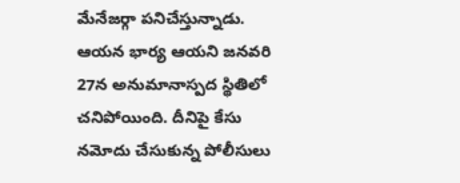మేనేజర్గా పనిచేస్తున్నాడు. ఆయన భార్య ఆయని జనవరి 27న అనుమానాస్పద స్థితిలో చనిపోయింది. దీనిపై కేసు నమోదు చేసుకున్న పోలీసులు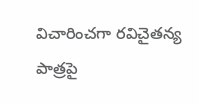విచారించగా రవిచైతన్య పాత్రపై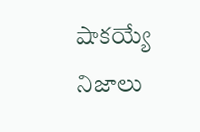షాకయ్యే నిజాలు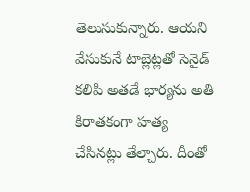తెలుసుకున్నారు. ఆయని వేసుకునే టాబ్లెట్లతో సెనైడ్ కలిపి అతడే భార్యను అతి కిరాతకంగా హత్య చేసినట్లు తేల్చారు. దీంతో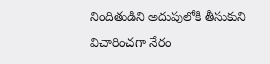నిందితుడిని అదుపులోకి తీసుకుని విచారించగా నేరం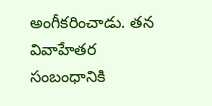అంగీకరించాడు. తన వివాహేతర సంబంధానికి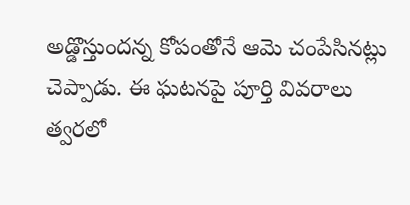అడ్డొస్తుందన్న కోపంతోనే ఆమె చంపేసినట్లు చెప్పాడు. ఈ ఘటనపై పూర్తి వివరాలు త్వరలో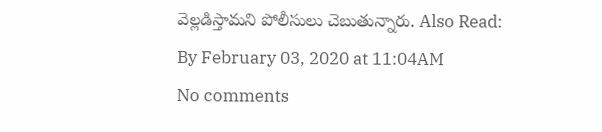వెల్లడిస్తామని పోలీసులు చెబుతున్నారు. Also Read:
By February 03, 2020 at 11:04AM
No comments